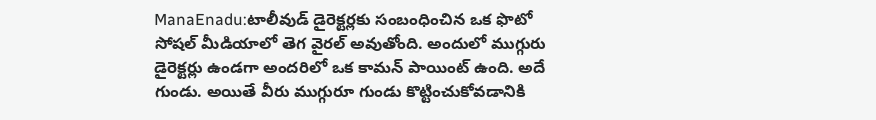ManaEnadu:టాలీవుడ్ డైరెక్టర్లకు సంబంధించిన ఒక ఫొటో సోషల్ మీడియాలో తెగ వైరల్ అవుతోంది. అందులో ముగ్గురు డైరెక్టర్లు ఉండగా అందరిలో ఒక కామన్ పాయింట్ ఉంది. అదే గుండు. అయితే వీరు ముగ్గురూ గుండు కొట్టించుకోవడానికి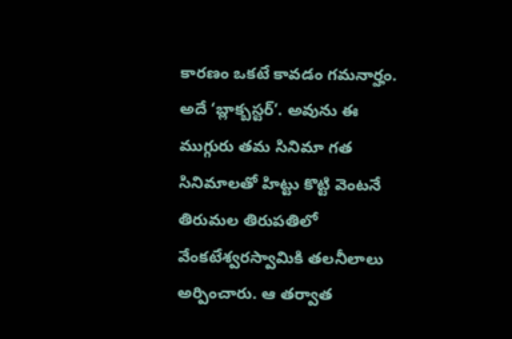కారణం ఒకటే కావడం గమనార్హం. అదే ‘బ్లాక్బస్టర్’. అవును ఈ ముగ్గురు తమ సినిమా గత సినిమాలతో హిట్టు కొట్టి వెంటనే తిరుమల తిరుపతిలో వేంకటేశ్వరస్వామికి తలనీలాలు అర్పించారు. ఆ తర్వాత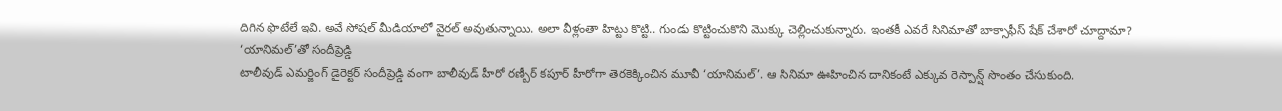దిగిన ఫొటేలే ఇవి. అవే సోషల్ మీడియాలో వైరల్ అవుతున్నాయి. అలా వీళ్లంతా హిట్టు కొట్టి.. గుండు కొట్టించుకొని మొక్కు చెల్లించుకున్నారు. ఇంతకీ ఎవరే సినిమాతో బాక్సాఫీస్ షేక్ చేశారో చూద్దామా?
‘యానిమల్’తో సందీప్రెడ్డి
టాలీవుడ్ ఎమర్జింగ్ డైరెక్టర్ సందీప్రెడ్డి వంగా బాలీవుడ్ హీరో రణ్బీర్ కపూర్ హీరోగా తెరకెక్కించిన మూవీ ‘యానిమల్’. ఆ సినిమా ఊహించిన దానికంటే ఎక్కువ రెస్పాన్ష్ సొంతం చేసుకుంది.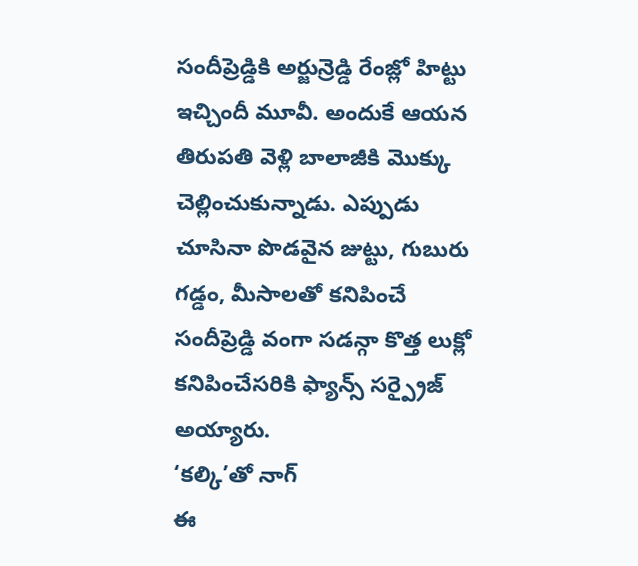సందీప్రెడ్డికి అర్జున్రెడ్డి రేంజ్లో హిట్టు ఇచ్చిందీ మూవీ. అందుకే ఆయన తిరుపతి వెళ్లి బాలాజీకి మొక్కు చెల్లించుకున్నాడు. ఎప్పుడు చూసినా పొడవైన జుట్టు, గుబురు గడ్డం, మీసాలతో కనిపించే సందీప్రెడ్డి వంగా సడన్గా కొత్త లుక్లో కనిపించేసరికి ఫ్యాన్స్ సర్ప్రైజ్ అయ్యారు.
‘కల్కి’తో నాగ్
ఈ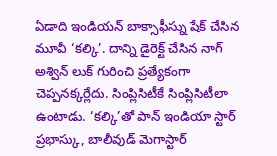ఏడాది ఇండియన్ బాక్సాఫీస్ను షేక్ చేసిన మూవీ ‘కల్కి’. దాన్ని డైరెక్ట్ చేసిన నాగ్ అశ్విన్ లుక్ గురించి ప్రత్యేకంగా చెప్పనక్కర్లేదు. సింప్లిసిటీకే సింప్లిసిటీలా ఉంటాడు. ‘కల్కి’తో పాన్ ఇండియా స్టార్ ప్రభాస్కు, బాలీవుడ్ మెగాస్టార్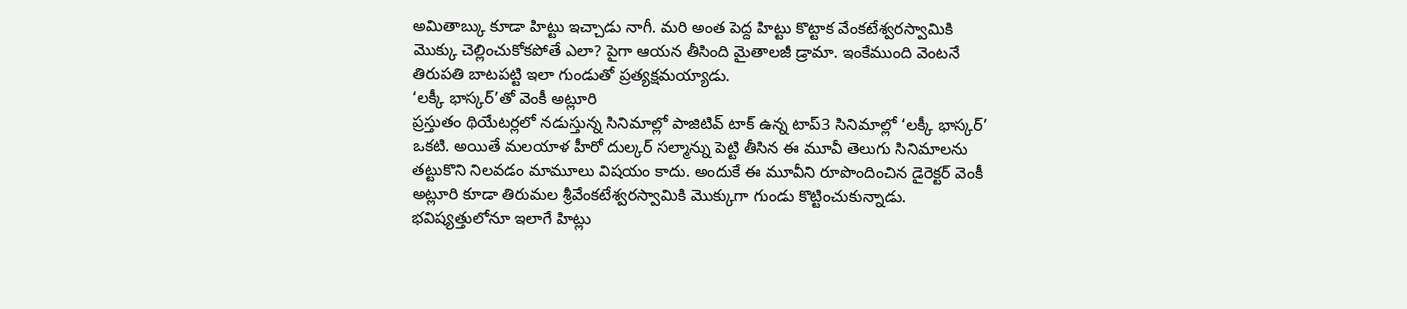అమితాబ్కు కూడా హిట్టు ఇచ్చాడు నాగీ. మరి అంత పెద్ద హిట్టు కొట్టాక వేంకటేశ్వరస్వామికి మొక్కు చెల్లించుకోకపోతే ఎలా? పైగా ఆయన తీసింది మైతాలజీ డ్రామా. ఇంకేముంది వెంటనే తిరుపతి బాటపట్టి ఇలా గుండుతో ప్రత్యక్షమయ్యాడు.
‘లక్కీ భాస్కర్’తో వెంకీ అట్లూరి
ప్రస్తుతం థియేటర్లలో నడుస్తున్న సినిమాల్లో పాజిటివ్ టాక్ ఉన్న టాప్3 సినిమాల్లో ‘లక్కీ భాస్కర్’ ఒకటి. అయితే మలయాళ హీరో దుల్కర్ సల్మాన్ను పెట్టి తీసిన ఈ మూవీ తెలుగు సినిమాలను తట్టుకొని నిలవడం మామూలు విషయం కాదు. అందుకే ఈ మూవీని రూపొందించిన డైరెక్టర్ వెంకీ అట్లూరి కూడా తిరుమల శ్రీవేంకటేశ్వరస్వామికి మొక్కుగా గుండు కొట్టించుకున్నాడు. భవిష్యత్తులోనూ ఇలాగే హిట్లు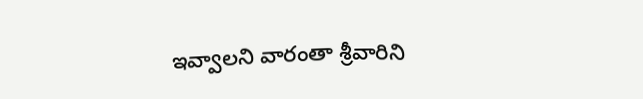ఇవ్వాలని వారంతా శ్రీవారిని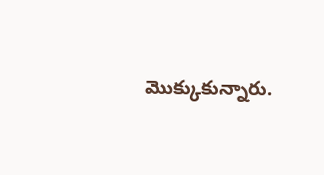మొక్కుకున్నారు.